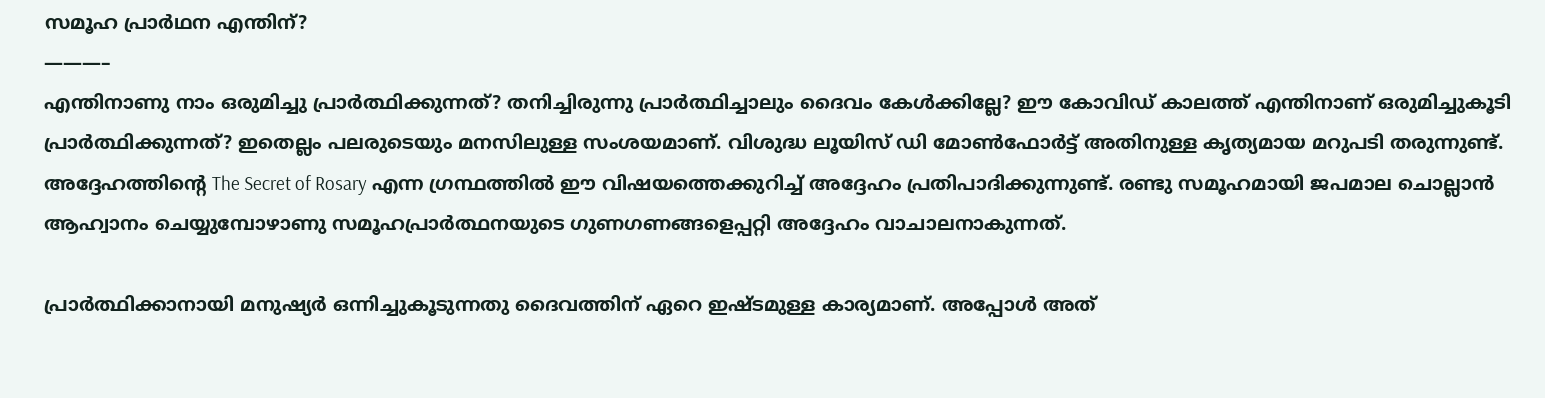സമൂഹ പ്രാർഥന എന്തിന്?
———–
എന്തിനാണു നാം ഒരുമിച്ചു പ്രാർത്ഥിക്കുന്നത്? തനിച്ചിരുന്നു പ്രാർത്ഥിച്ചാലും ദൈവം കേൾക്കില്ലേ? ഈ കോവിഡ് കാലത്ത് എന്തിനാണ് ഒരുമിച്ചുകൂടി പ്രാർത്ഥിക്കുന്നത്? ഇതെല്ലം പലരുടെയും മനസിലുള്ള സംശയമാണ്. വിശുദ്ധ ലൂയിസ് ഡി മോൺഫോർട്ട് അതിനുള്ള കൃത്യമായ മറുപടി തരുന്നുണ്ട്. അദ്ദേഹത്തിന്റെ The Secret of Rosary എന്ന ഗ്രന്ഥത്തിൽ ഈ വിഷയത്തെക്കുറിച്ച് അദ്ദേഹം പ്രതിപാദിക്കുന്നുണ്ട്. രണ്ടു സമൂഹമായി ജപമാല ചൊല്ലാൻ ആഹ്വാനം ചെയ്യുമ്പോഴാണു സമൂഹപ്രാർത്ഥനയുടെ ഗുണഗണങ്ങളെപ്പറ്റി അദ്ദേഹം വാചാലനാകുന്നത്.

പ്രാർത്ഥിക്കാനായി മനുഷ്യർ ഒന്നിച്ചുകൂടുന്നതു ദൈവത്തിന് ഏറെ ഇഷ്ടമുള്ള കാര്യമാണ്. അപ്പോൾ അത്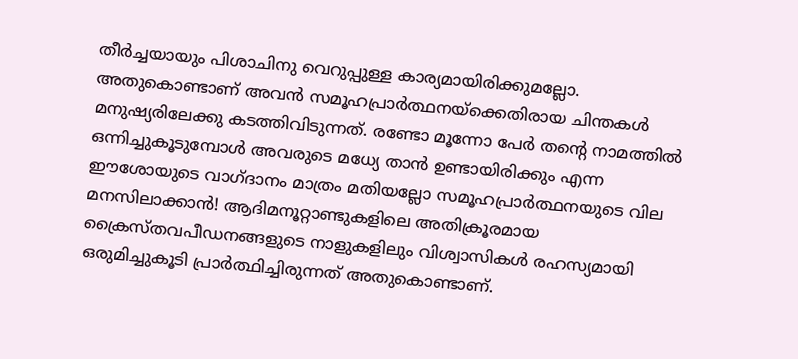തീർച്ചയായും പിശാചിനു വെറുപ്പുള്ള കാര്യമായിരിക്കുമല്ലോ. അതുകൊണ്ടാണ് അവൻ സമൂഹപ്രാർത്ഥനയ്‌ക്കെതിരായ ചിന്തകൾ മനുഷ്യരിലേക്കു കടത്തിവിടുന്നത്. രണ്ടോ മൂന്നോ പേർ തന്റെ നാമത്തിൽ ഒന്നിച്ചുകൂടുമ്പോൾ അവരുടെ മധ്യേ താൻ ഉണ്ടായിരിക്കും എന്ന ഈശോയുടെ വാഗ്ദാനം മാത്രം മതിയല്ലോ സമൂഹപ്രാർത്ഥനയുടെ വില മനസിലാക്കാൻ! ആദിമനൂറ്റാണ്ടുകളിലെ അതിക്രൂരമായ ക്രൈസ്തവപീഡനങ്ങളുടെ നാളുകളിലും വിശ്വാസികൾ രഹസ്യമായി ഒരുമിച്ചുകൂടി പ്രാർത്ഥിച്ചിരുന്നത് അതുകൊണ്ടാണ്.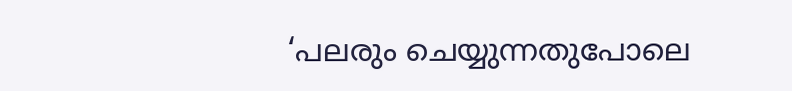‘പലരും ചെയ്യുന്നതുപോലെ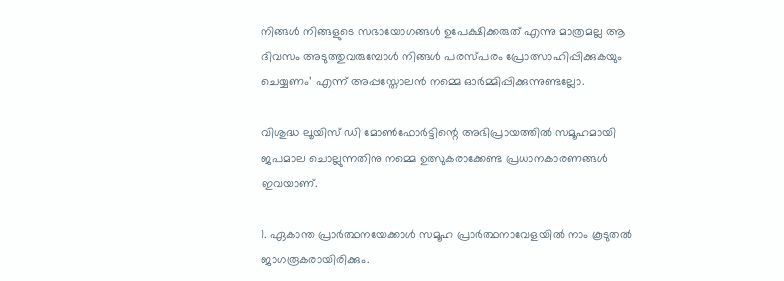നിങ്ങൾ നിങ്ങളുടെ സഭായോഗങ്ങൾ ഉപേക്ഷിക്കരുത് എന്നു മാത്രമല്ല ആ ദിവസം അടുത്തുവരുമ്പോൾ നിങ്ങൾ പരസ്പരം പ്രോത്സാഹിപ്പിക്കുകയും ചെയ്യണം’ എന്ന് അപ്പസ്തോലൻ നമ്മെ ഓർമ്മിപ്പിക്കുന്നുണ്ടല്ലോ.

വിശുദ്ധ ലൂയിസ് ഡി മോൺഫോർട്ടിന്റെ അഭിപ്രായത്തിൽ സമൂഹമായി ജപമാല ചൊല്ലുന്നതിനു നമ്മെ ഉത്സുകരാക്കേണ്ട പ്രധാനകാരണങ്ങൾ ഇവയാണ്.

1. ഏകാന്ത പ്രാർത്ഥനയേക്കാൾ സമൂഹ പ്രാർത്ഥനാവേളയിൽ നാം കൂടുതൽ ജാഗരൂകരായിരിക്കും.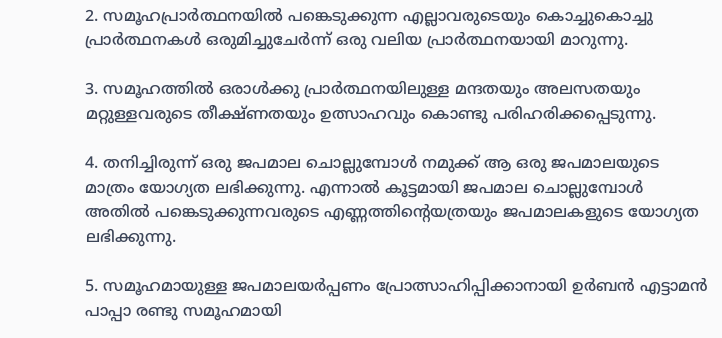2. സമൂഹപ്രാർത്ഥനയിൽ പങ്കെടുക്കുന്ന എല്ലാവരുടെയും കൊച്ചുകൊച്ചു പ്രാർത്ഥനകൾ ഒരുമിച്ചുചേർന്ന് ഒരു വലിയ പ്രാർത്ഥനയായി മാറുന്നു.

3. സമൂഹത്തിൽ ഒരാൾക്കു പ്രാർത്ഥനയിലുള്ള മന്ദതയും അലസതയും മറ്റുള്ളവരുടെ തീക്ഷ്ണതയും ഉത്സാഹവും കൊണ്ടു പരിഹരിക്കപ്പെടുന്നു.

4. തനിച്ചിരുന്ന് ഒരു ജപമാല ചൊല്ലുമ്പോൾ നമുക്ക് ആ ഒരു ജപമാലയുടെ മാത്രം യോഗ്യത ലഭിക്കുന്നു. എന്നാൽ കൂട്ടമായി ജപമാല ചൊല്ലുമ്പോൾ അതിൽ പങ്കെടുക്കുന്നവരുടെ എണ്ണത്തിന്റെയത്രയും ജപമാലകളുടെ യോഗ്യത ലഭിക്കുന്നു.

5. സമൂഹമായുള്ള ജപമാലയർപ്പണം പ്രോത്സാഹിപ്പിക്കാനായി ഉർബൻ എട്ടാമൻ പാപ്പാ രണ്ടു സമൂഹമായി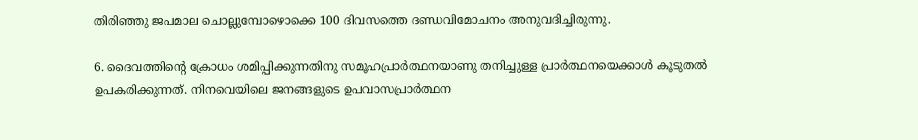തിരിഞ്ഞു ജപമാല ചൊല്ലുമ്പോഴൊക്കെ 100 ദിവസത്തെ ദണ്ഡവിമോചനം അനുവദിച്ചിരുന്നു.

6. ദൈവത്തിന്റെ ക്രോധം ശമിപ്പിക്കുന്നതിനു സമൂഹപ്രാർത്ഥനയാണു തനിച്ചുള്ള പ്രാർത്ഥനയെക്കാൾ കൂടുതൽ ഉപകരിക്കുന്നത്. നിനവെയിലെ ജനങ്ങളുടെ ഉപവാസപ്രാർത്ഥന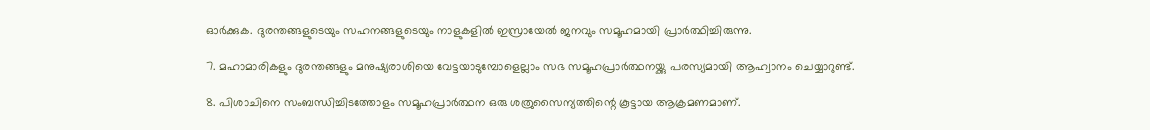ഓർക്കുക. ദുരന്തങ്ങളുടെയും സഹനങ്ങളുടെയും നാളുകളിൽ ഇസ്രായേൽ ജനവും സമൂഹമായി പ്രാർത്ഥിച്ചിരുന്നു.

7. മഹാമാരികളും ദുരന്തങ്ങളും മനുഷ്യരാശിയെ വേട്ടയാടുമ്പോളെല്ലാം സഭ സമൂഹപ്രാർത്ഥനയ്ക്കു പരസ്യമായി ആഹ്വാനം ചെയ്യാറുണ്ട്.

8. പിശാചിനെ സംബന്ധിച്ചിടത്തോളം സമൂഹപ്രാർത്ഥന ഒരു ശത്രുസൈന്യത്തിന്റെ കൂട്ടായ ആക്രമണമാണ്.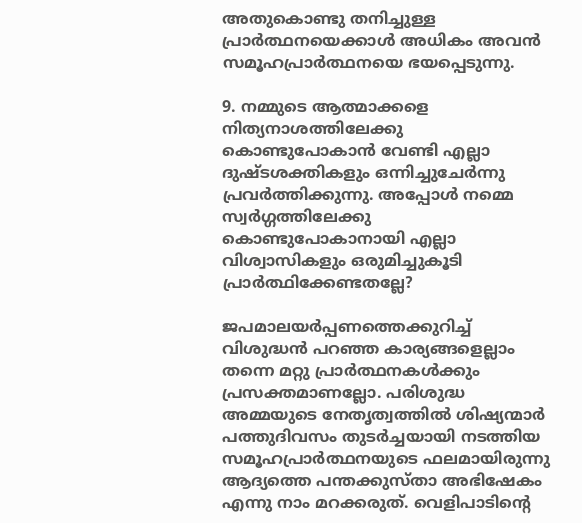അതുകൊണ്ടു തനിച്ചുള്ള പ്രാർത്ഥനയെക്കാൾ അധികം അവൻ സമൂഹപ്രാർത്ഥനയെ ഭയപ്പെടുന്നു.

9. നമ്മുടെ ആത്മാക്കളെ നിത്യനാശത്തിലേക്കു കൊണ്ടുപോകാൻ വേണ്ടി എല്ലാ ദുഷ്ടശക്തികളും ഒന്നിച്ചുചേർന്നു പ്രവർത്തിക്കുന്നു. അപ്പോൾ നമ്മെ സ്വർഗ്ഗത്തിലേക്കു കൊണ്ടുപോകാനായി എല്ലാ വിശ്വാസികളും ഒരുമിച്ചുകൂടി പ്രാർത്ഥിക്കേണ്ടതല്ലേ?

ജപമാലയർപ്പണത്തെക്കുറിച്ച്‌ വിശുദ്ധൻ പറഞ്ഞ കാര്യങ്ങളെല്ലാം തന്നെ മറ്റു പ്രാർത്ഥനകൾക്കും പ്രസക്തമാണല്ലോ. പരിശുദ്ധ അമ്മയുടെ നേതൃത്വത്തിൽ ശിഷ്യന്മാർ പത്തുദിവസം തുടർച്ചയായി നടത്തിയ സമൂഹപ്രാർത്ഥനയുടെ ഫലമായിരുന്നു ആദ്യത്തെ പന്തക്കുസ്താ അഭിഷേകം എന്നു നാം മറക്കരുത്. വെളിപാടിന്റെ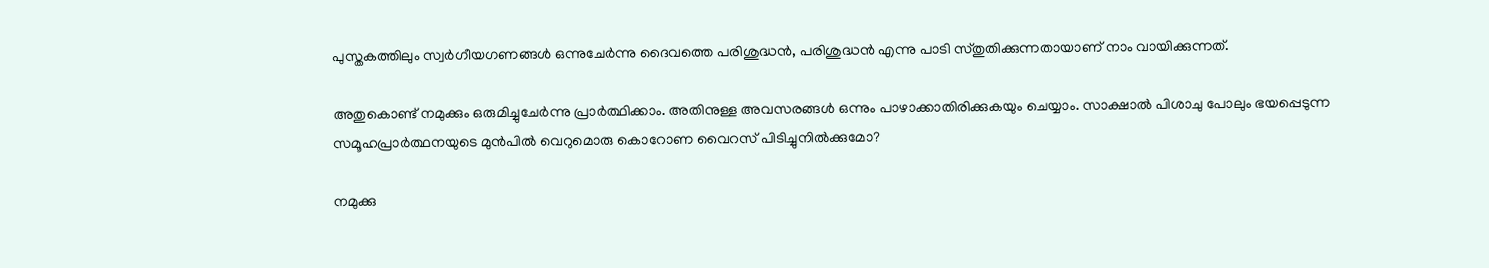പുസ്തകത്തിലും സ്വർഗീയഗണങ്ങൾ ഒന്നുചേർന്നു ദൈവത്തെ പരിശുദ്ധൻ, പരിശുദ്ധൻ എന്നു പാടി സ്തുതിക്കുന്നതായാണ് നാം വായിക്കുന്നത്.

അതുകൊണ്ട് നമുക്കും ഒരുമിച്ചുചേർന്നു പ്രാർത്ഥിക്കാം. അതിനുള്ള അവസരങ്ങൾ ഒന്നും പാഴാക്കാതിരിക്കുകയും ചെയ്യാം. സാക്ഷാൽ പിശാചു പോലും ഭയപ്പെടുന്ന സമൂഹപ്രാർത്ഥനയുടെ മുൻപിൽ വെറുമൊരു കൊറോണ വൈറസ് പിടിച്ചുനിൽക്കുമോ?

നമുക്കു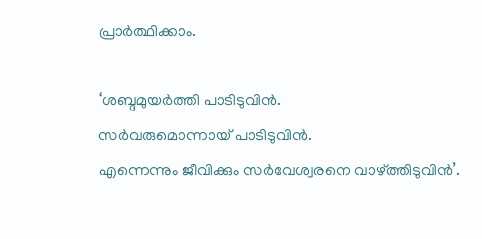പ്രാർത്ഥിക്കാം.

‘ശബ്ദമുയർത്തി പാടിടുവിൻ.
സർവരുമൊന്നായ് പാടിടുവിൻ.
എന്നെന്നും ജീവിക്കും സർവേശ്വരനെ വാഴ്ത്തിടുവിൻ’.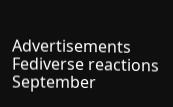Advertisements
Fediverse reactions
September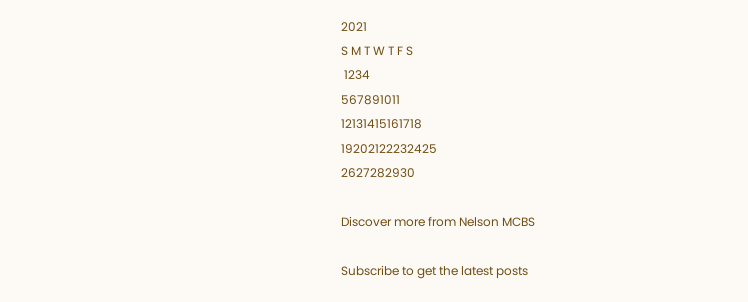2021
S M T W T F S
 1234
567891011
12131415161718
19202122232425
2627282930

Discover more from Nelson MCBS

Subscribe to get the latest posts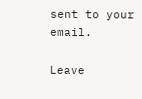sent to your email.

Leave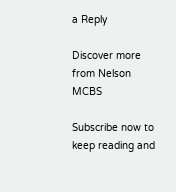a Reply

Discover more from Nelson MCBS

Subscribe now to keep reading and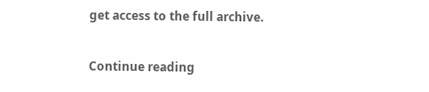get access to the full archive.

Continue reading